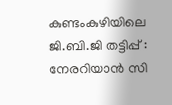കുണ്ടംകുഴിയിലെ ജി.ബി.ജി തട്ടിപ്പ് : നേരറിയാന്‍ സി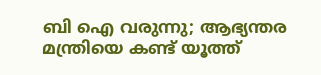ബി ഐ വരുന്നു; ആഭ്യന്തര മന്ത്രിയെ കണ്ട് യൂത്ത്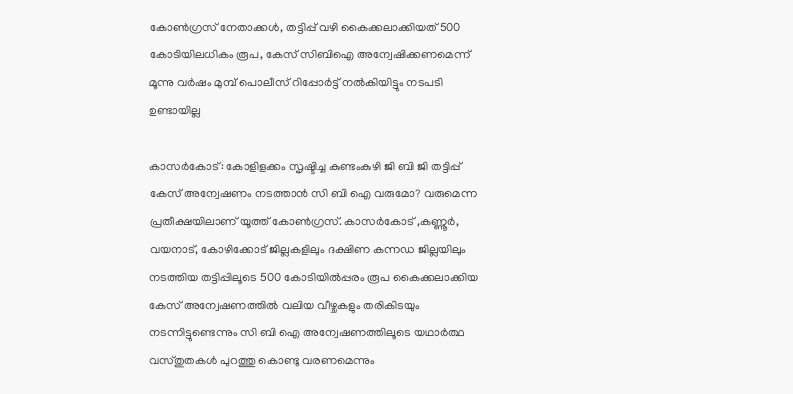കോണ്‍ഗ്രസ് നേതാക്കൾ, തട്ടിപ്പ് വഴി കൈക്കലാക്കിയത് 500 കോടിയിലധികം രൂപ, കേസ് സിബിഐ അന്വേഷിക്കണമെന്ന് മൂന്നു വർഷം മുമ്പ് പൊലീസ് റിപ്പോർട്ട് നൽകിയിട്ടും നടപടി ഉണ്ടായില്ല

കാസര്‍കോട്: കോളിളക്കം സൃഷ്ടിച്ച കുണ്ടംകുഴി ജി ബി ജി തട്ടിപ്പ് കേസ് അന്വേഷണം നടത്താന്‍ സി ബി ഐ വരുമോ? വരുമെന്ന പ്രതീക്ഷയിലാണ് യൂത്ത് കോണ്‍ഗ്രസ്. കാസർകോട് ,കണ്ണൂർ, വയനാട്, കോഴിക്കോട് ജില്ലകളിലും ദക്ഷിണ കന്നഡ ജില്ലയിലും നടത്തിയ തട്ടിപ്പിലൂടെ 500 കോടിയില്‍പ്പരം രൂപ കൈക്കലാക്കിയ കേസ് അന്വേഷണത്തിൽ വലിയ വീഴ്ചകളും തരികിടയും നടന്നിട്ടുണ്ടെന്നും സി ബി ഐ അന്വേഷണത്തിലൂടെ യഥാര്‍ത്ഥ വസ്തുതകള്‍ പുറത്തു കൊണ്ടു വരണമെന്നും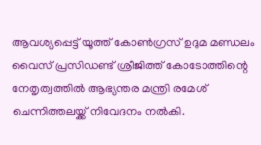ആവശ്യപ്പെട്ട് യൂത്ത് കോണ്‍ഗ്രസ് ഉദുമ മണ്ഡലം വൈസ് പ്രസിഡണ്ട് ശ്രീജിത്ത് കോടോത്തിന്റെ നേതൃത്വത്തിൽ ആഭ്യന്തര മന്ത്രി രമേശ് ചെന്നിത്തലയ്ക്ക് നിവേദനം നല്‍കി.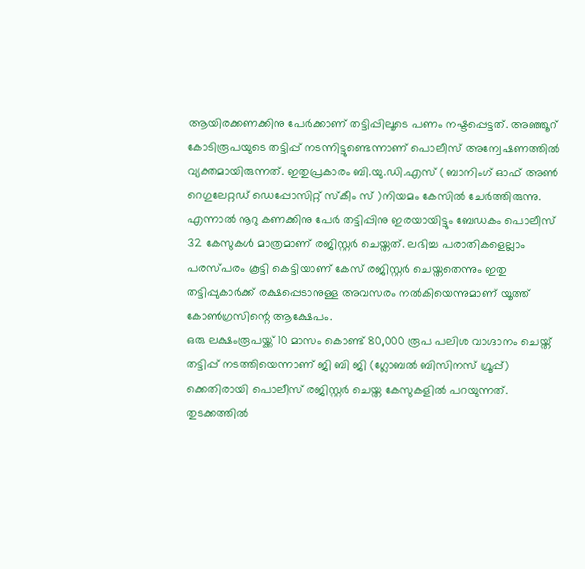ആയിരക്കണക്കിനു പേര്‍ക്കാണ് തട്ടിപ്പിലൂടെ പണം നഷ്ടപ്പെട്ടത്. അഞ്ഞൂറ് കോടിരൂപയുടെ തട്ടിപ്പ് നടന്നിട്ടുണ്ടെന്നാണ് പൊലീസ് അന്വേഷണത്തിൽ വ്യക്തമായിരുന്നത്. ഇതുപ്രകാരം ബി.യു.ഡി.എസ് ( ബാനിംഗ് ഓഫ് അൺ റെഗുലേറ്റഡ് ഡെപ്പോസിറ്റ് സ്കീം സ് )നിയമം കേസിൽ ചേർത്തിരുന്നു.
എന്നാല്‍ നൂറു കണക്കിനു പേർ തട്ടിപ്പിനു ഇരയായിട്ടും ബേഡകം പൊലീസ് 32 കേസുകള്‍ മാത്രമാണ് രജിസ്റ്റര്‍ ചെയ്തത്. ലഭിച്ച പരാതികളെല്ലാം പരസ്പരം കൂട്ടി കെട്ടിയാണ് കേസ് രജിസ്റ്റര്‍ ചെയ്തതെന്നും ഇതു തട്ടിപ്പുകാർക്ക് രക്ഷപ്പെടാനുള്ള അവസരം നല്‍കിയെന്നുമാണ് യൂത്ത് കോണ്‍ഗ്രസിന്റെ ആക്ഷേപം.
ഒരു ലക്ഷംരൂപയ്ക്ക് 10 മാസം കൊണ്ട് 80,000 രൂപ പലിശ വാഗ്ദാനം ചെയ്ത് തട്ടിപ്പ് നടത്തിയെന്നാണ് ജി ബി ജി (ഗ്ലോബല്‍ ബിസിനസ് ഗ്രൂപ്പ്) ക്കെതിരായി പൊലീസ് രജിസ്റ്റർ ചെയ്ത കേസുകളിൽ പറയുന്നത്. തുടക്കത്തില്‍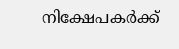നിക്ഷേപകര്‍ക്ക്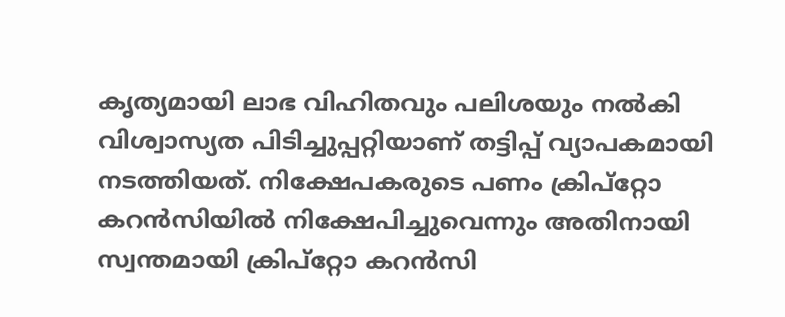കൃത്യമായി ലാഭ വിഹിതവും പലിശയും നല്‍കി വിശ്വാസ്യത പിടിച്ചുപ്പറ്റിയാണ് തട്ടിപ്പ് വ്യാപകമായി നടത്തിയത്. നിക്ഷേപകരുടെ പണം ക്രിപ്‌റ്റോ കറന്‍സിയില്‍ നിക്ഷേപിച്ചുവെന്നും അതിനായി സ്വന്തമായി ക്രിപ്‌റ്റോ കറന്‍സി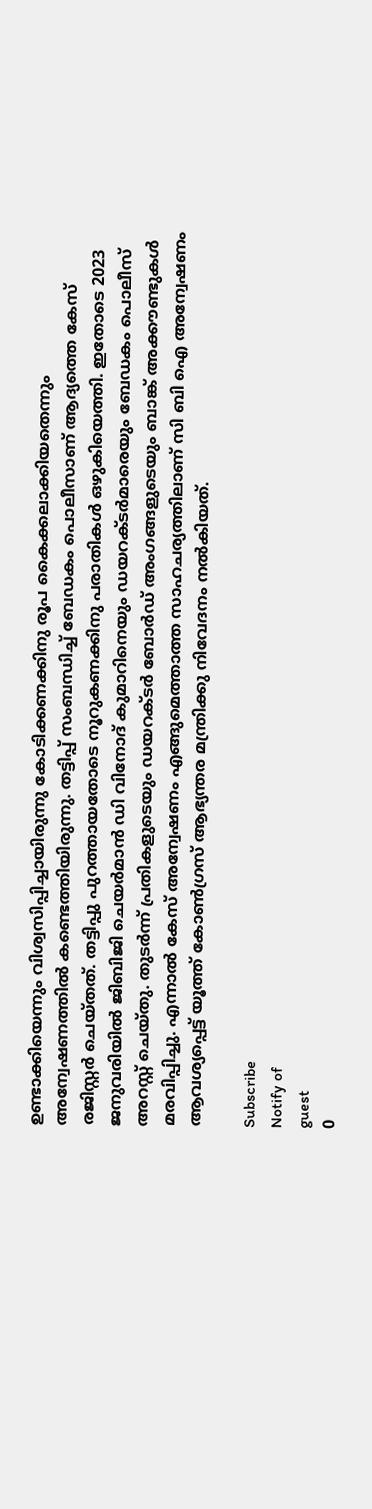ഉണ്ടാക്കിയെന്നും വിശ്വസിപ്പിച്ചായിരുന്നു കോടിക്കണക്കിനു രൂപ കൈക്കലാക്കിയതെന്നും അന്വേഷണത്തിൽ കണ്ടെത്തിയിരുന്നു. തട്ടിപ്പ് സംബന്ധിച്ച് ബേഡകം പൊലീസാണ് ആദ്യത്തെ കേസ് രജിസ്റ്റര്‍ ചെയ്തത്. തട്ടിപ്പു പുറത്തായതോടെ നൂറുകണക്കിനു പരാതികള്‍ ഒഴുകിയെത്തി. ഇതോടെ 2023 ജനുവരിയില്‍ ജിബിജി ചെയര്‍മാന്‍ ഡി വിനോദ് കുമാറിനെയും ഡയറക്ടര്‍മാരെയും ബേഡകം പൊലീസ് അറസ്റ്റ് ചെയ്തു. തുടര്‍ന്ന് പ്രതികളുടെയും ഡയറക്ടര്‍ ബോര്‍ഡ് അംഗങ്ങളുടെയും ബാങ്ക് അക്കൗണ്ടുകള്‍ മരവിപ്പിച്ചു. എന്നാല്‍ കേസ് അന്വേഷണം എങ്ങുമെത്താത്ത സാഹചര്യത്തിലാണ് സി ബി ഐ അന്വേഷണം ആവശ്യപ്പെട്ട് യൂത്ത് കോണ്‍ഗ്രസ് ആഭ്യന്തര മന്ത്രിക്കു നിവേദനം നല്‍കിയത്.

Subscribe
Notify of
guest
0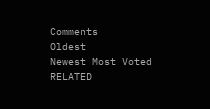Comments
Oldest
Newest Most Voted
RELATED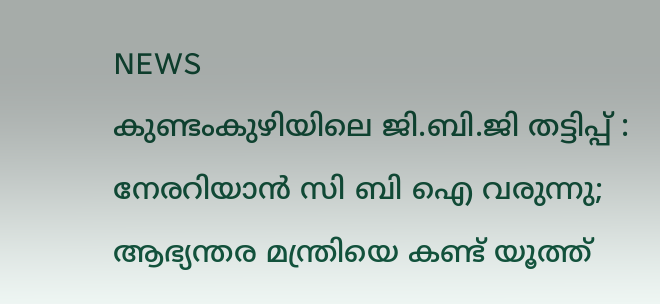NEWS
കുണ്ടംകുഴിയിലെ ജി.ബി.ജി തട്ടിപ്പ് : നേരറിയാന്‍ സി ബി ഐ വരുന്നു; ആഭ്യന്തര മന്ത്രിയെ കണ്ട് യൂത്ത്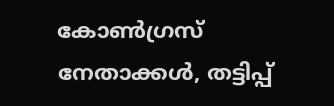കോണ്‍ഗ്രസ് നേതാക്കൾ, തട്ടിപ്പ്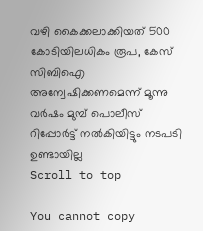വഴി കൈക്കലാക്കിയത് 500 കോടിയിലധികം രൂപ, കേസ് സിബിഐ അന്വേഷിക്കണമെന്ന് മൂന്നു വർഷം മുമ്പ് പൊലീസ് റിപ്പോർട്ട് നൽകിയിട്ടും നടപടി ഉണ്ടായില്ല
Scroll to top

You cannot copy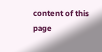content of this page